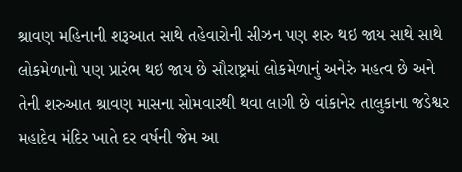શ્રાવણ મહિનાની શરૂઆત સાથે તહેવારોની સીઝન પણ શરુ થઇ જાય સાથે સાથે લોકમેળાનો પણ પ્રારંભ થઇ જાય છે સૌરાષ્ટ્રમાં લોકમેળાનું અનેરું મહત્વ છે અને તેની શરુઆત શ્રાવણ માસના સોમવારથી થવા લાગી છે વાંકાનેર તાલુકાના જડેશ્વર મહાદેવ મંદિર ખાતે દર વર્ષની જેમ આ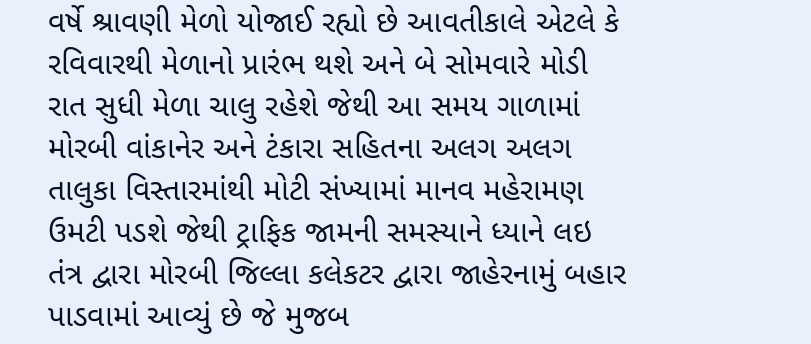વર્ષે શ્રાવણી મેળો યોજાઈ રહ્યો છે આવતીકાલે એટલે કે રવિવારથી મેળાનો પ્રારંભ થશે અને બે સોમવારે મોડી રાત સુધી મેળા ચાલુ રહેશે જેથી આ સમય ગાળામાં મોરબી વાંકાનેર અને ટંકારા સહિતના અલગ અલગ તાલુકા વિસ્તારમાંથી મોટી સંખ્યામાં માનવ મહેરામણ ઉમટી પડશે જેથી ટ્રાફિક જામની સમસ્યાને ધ્યાને લઇ તંત્ર દ્વારા મોરબી જિલ્લા કલેકટર દ્વારા જાહેરનામું બહાર પાડવામાં આવ્યું છે જે મુજબ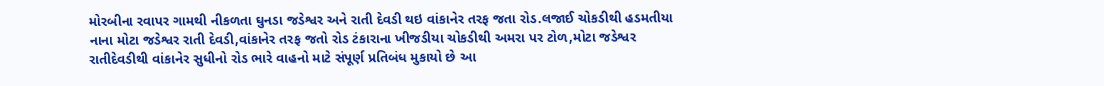મોરબીના રવાપર ગામથી નીકળતા ઘુનડા જડેશ્વર અને રાતી દેવડી થઇ વાંકાનેર તરફ જતા રોડ.લજાઈ ચોકડીથી હડમતીયા નાના મોટા જડેશ્વર રાતી દેવડી,વાંકાનેર તરફ જતો રોડ ટંકારાના ખીજડીયા ચોકડીથી અમરા પર ટોળ,મોટા જડેશ્વર રાતીદેવડીથી વાંકાનેર સુધીનો રોડ ભારે વાહનો માટે સંપૂર્ણ પ્રતિબંધ મુકાયો છે આ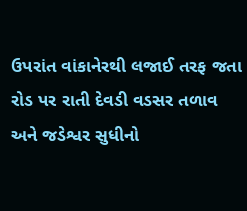ઉપરાંત વાંકાનેરથી લજાઈ તરફ જતા રોડ પર રાતી દેવડી વડસર તળાવ અને જડેશ્વર સુધીનો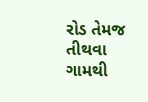રોડ તેમજ તીથવા ગામથી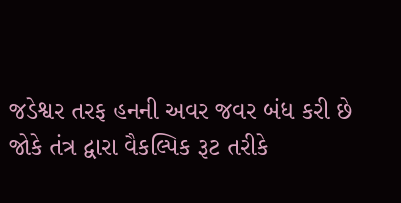જડેશ્વર તરફ હનની અવર જવર બંધ કરી છે
જોકે તંત્ર દ્વારા વૈકલ્પિક રૂટ તરીકે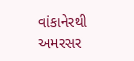વાંકાનેરથી અમરસર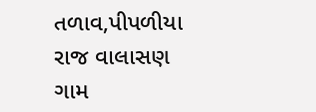તળાવ,પીપળીયા રાજ વાલાસણ ગામ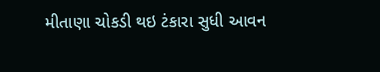મીતાણા ચોકડી થઇ ટંકારા સુધી આવન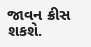જાવન ક્રીસ શકશે.